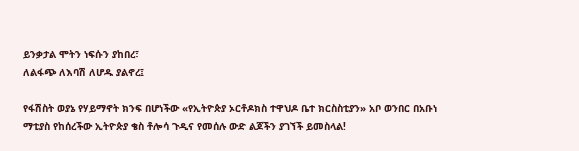ይንቃታል ሞትን ነፍሱን ያከበረ፣
ለልፋጭ ለእባሽ ለሆዱ ያልኖረ፤

የፋሽስት ወያኔ የሃይማኖት ክንፍ በሆነችው «የኢትዮጵያ ኦርቶዶክስ ተዋህዶ ቤተ ክርስስቲያን» አቦ ወንበር በአቡነ ማቲያስ የከሰረችው ኢትዮጵያ ቄስ ቶሎሳ ጉዲና የመሰሉ ውድ ልጆችን ያገኘች ይመስላል!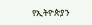የኢትዮጵያን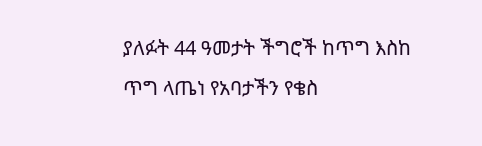ያለፉት 44 ዓመታት ችግሮች ከጥግ እስከ ጥግ ላጤነ የአባታችን የቄስ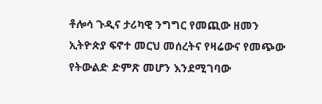ቶሎሳ ጉዲና ታሪካዊ ንግግር የመጪው ዘመን ኢትዮጵያ ፍኖተ መርህ መሰረትና የዛሬውና የመጭው የትውልድ ድምጽ መሆን እንደሚገባው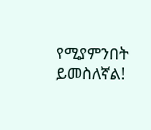የሚያምንበት ይመስለኛል!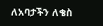ለአባታችን ለቄስ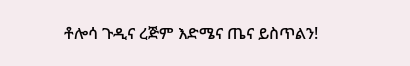ቶሎሳ ጉዲና ረጅም እድሜና ጤና ይስጥልን!